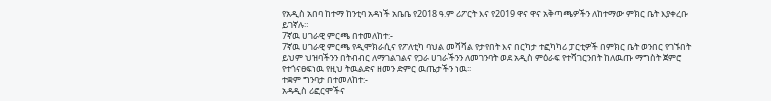የአዲስ አበባ ከተማ ከንቲባ አዳነች አቤቤ የ2018 ዓ.ም ሪፖርት እና የ2019 ዋና ዋና አቅጣጫዎችን ለከተማው ምክር ቤት እያቀረቡ ይገኛሉ።
7ኛዉ ሀገራዊ ምርጫ በተመለከተ:-
7ኛዉ ሀገራዊ ምርጫ የዲሞክራሲና የፖለቲካ ባህል መሻሻል የታየበት እና በርካታ ተፎካካሪ ፓርቲዎች በምክር ቤት ወንበር የገኙበት ይህም ህዝባችንን በትብብር ለማገልገልና የጋራ ሀገራችንን ለመገንባት ወደ አዲስ ምዕራፍ የተሻገርንበት ከለዉጡ ማግስት ጀምሮ የተጎናፀፍነዉ የዚህ ትዉልድና ዘመን ድምር ዉጤታችን ነዉ፡፡
ተቋም ግንባታ በተመለከተ:-
አዳዲስ ሪፎርሞችና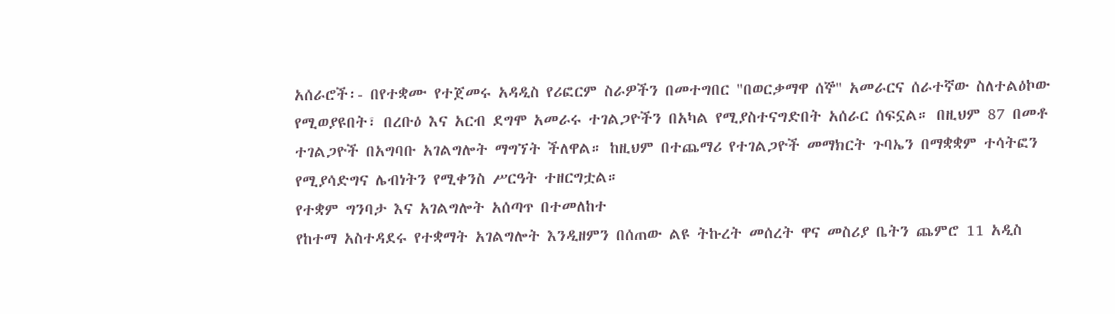አሰራሮች፡- በየተቋሙ የተጀመሩ አዳዲስ የሪፎርም ስራዎችን በመተግበር "በወርቃማዋ ሰኞ" አመራርና ሰራተኛው ስለተልዕኮው የሚወያዩበት፣ በረቡዕ እና አርብ ደግሞ አመራሩ ተገልጋዮችን በአካል የሚያስተናግድበት አሰራር ሰፍኗል። በዚህም 87 በመቶ ተገልጋዮች በአግባቡ አገልግሎት ማግኘት ችለዋል። ከዚህም በተጨማሪ የተገልጋዮች መማክርት ጉባኤን በማቋቋም ተሳትፎን የሚያሳድግና ሌብነትን የሚቀንስ ሥርዓት ተዘርግቷል።
የተቋም ግንባታ እና አገልግሎት አሰጣጥ በተመለከተ
የከተማ አስተዳደሩ የተቋማት አገልግሎት እንዲዘምን በሰጠው ልዩ ትኩረት መሰረት ዋና መስሪያ ቤትን ጨምሮ 11 አዲስ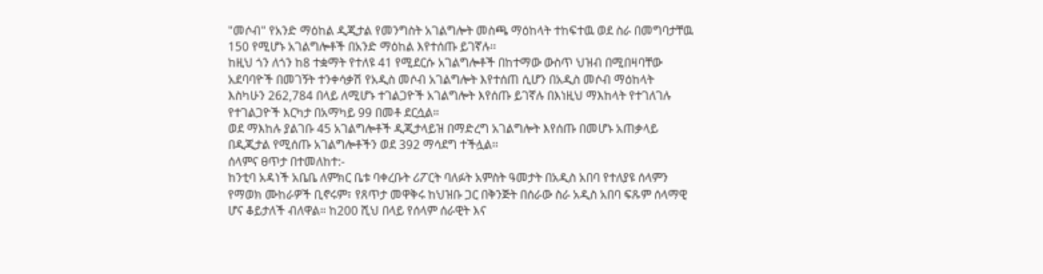"መሶብ" የአንድ ማዕከል ዲጂታል የመንግስት አገልግሎት መስጫ ማዕከላት ተከፍተዉ ወደ ስራ በመግባታቸዉ 150 የሚሆኑ አገልግሎቶች በአንድ ማዕከል እየተሰጡ ይገኛሉ፡፡
ከዚህ ጎን ለጎን ከ8 ተቋማት የተለዩ 41 የሚደርሱ አገልግሎቶች በከተማው ውስጥ ህዝብ በሚበዛባቸው አደባባዮች በመገኝት ተንቀሳቃሽ የአዲስ መሶብ አገልግሎት እየተሰጠ ሲሆን በአዲስ መሶብ ማዕከላት እስካሁን 262,784 በላይ ለሚሆኑ ተገልጋዮች አገልግሎት እየሰጡ ይገኛሉ በእነዚህ ማእከላት የተገለገሉ የተገልጋዮች እርካታ በአማካይ 99 በመቶ ደርሷል።
ወደ ማእከሉ ያልገቡ 45 አገልግሎቶች ዲጂታላይዝ በማድረግ አገልግሎት እየሰጡ በመሆኑ አጠቃላይ በዲጂታል የሚሰጡ አገልግሎቶችን ወደ 392 ማሳደግ ተችሏል፡፡
ሰላምና ፀጥታ በተመለከተ:-
ከንቲባ አዳነች አቤቤ ለምክር ቤቱ ባቀረቡት ሪፖርት ባለፉት አምስት ዓመታት በአዲስ አበባ የተለያዩ ሰላምን የማወክ ሙከራዎች ቢኖሩም፣ የጸጥታ መዋቅሩ ከህዝቡ ጋር በቅንጅት በሰራው ስራ አዲስ አበባ ፍጹም ሰላማዊ ሆና ቆይታለች ብለዋል። ከ200 ሺህ በላይ የሰላም ሰራዊት እና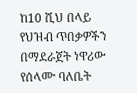ከ10 ሺህ በላይ የህዝብ ጥበቃዎችን በማደራጀት ነዋሪው የሰላሙ ባለቤት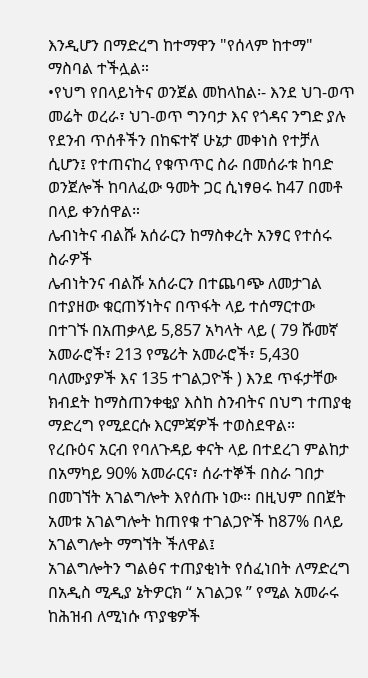እንዲሆን በማድረግ ከተማዋን "የሰላም ከተማ" ማስባል ተችሏል።
•የህግ የበላይነትና ወንጀል መከላከል፡- እንደ ህገ-ወጥ መሬት ወረራ፣ ህገ-ወጥ ግንባታ እና የጎዳና ንግድ ያሉ የደንብ ጥሰቶችን በከፍተኛ ሁኔታ መቀነስ የተቻለ ሲሆን፤ የተጠናከረ የቁጥጥር ስራ በመሰራቱ ከባድ ወንጀሎች ከባለፈው ዓመት ጋር ሲነፃፀሩ ከ47 በመቶ በላይ ቀንሰዋል።
ሌብነትና ብልሹ አሰራርን ከማስቀረት አንፃር የተሰሩ ስራዎች
ሌብነትንና ብልሹ አሰራርን በተጨባጭ ለመታገል በተያዘው ቁርጠኝነትና በጥፋት ላይ ተሰማርተው በተገኙ በአጠቃላይ 5,857 አካላት ላይ ( 79 ሹመኛ አመራሮች፣ 213 የሜሪት አመራሮች፣ 5,430 ባለሙያዎች እና 135 ተገልጋዮች ) እንደ ጥፋታቸው ክብደት ከማስጠንቀቂያ እስከ ስንብትና በህግ ተጠያቂ ማድረግ የሚደርሱ እርምጃዎች ተወስደዋል።
የረቡዕና አርብ የባለጉዳይ ቀናት ላይ በተደረገ ምልከታ በአማካይ 90% አመራርና፣ ሰራተኞች በስራ ገበታ በመገኘት አገልግሎት እየሰጡ ነው። በዚህም በበጀት አመቱ አገልግሎት ከጠየቁ ተገልጋዮች ከ87% በላይ አገልግሎት ማግኘት ችለዋል፤
አገልግሎትን ግልፅና ተጠያቂነት የሰፈነበት ለማድረግ በአዲስ ሚዲያ ኔትዎርክ “ አገልጋዩ ” የሚል አመራሩ ከሕዝብ ለሚነሱ ጥያቄዎች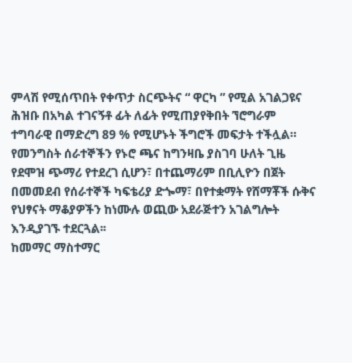ምላሽ የሚሰጥበት የቀጥታ ስርጭትና “ ዋርካ ” የሚል አገልጋዩና ሕዝቡ በአካል ተገናኝቶ ፊት ለፊት የሚጠያየቅበት ኘሮግራም ተግባራዊ በማድረግ 89 % የሚሆኑት ችግሮች መፍታት ተችሏል።
የመንግስት ሰራተኞችን የኑሮ ጫና ከግንዛቤ ያስገባ ሁለት ጊዜ የደሞዝ ጭማሪ የተደረገ ሲሆን፣ በተጨማሪም በቢሊዮን በጀት በመመደብ የሰራተኞች ካፍቴሪያ ድጐማ፣ በየተቋማት የሸማቾች ሱቅና የህፃናት ማቆያዎችን ከነሙሉ ወጪው አደራጅተን አገልግሎት እንዲያገኙ ተደርጓል፡፡
ከመማር ማስተማር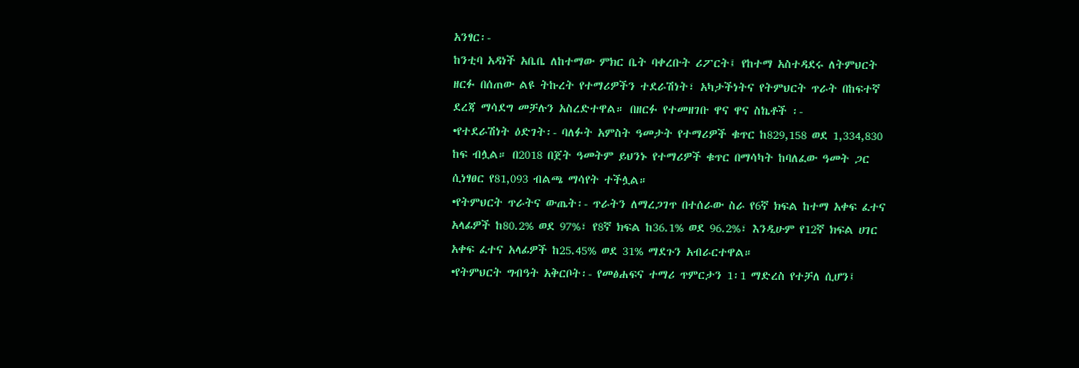አንፃር፡-
ከንቲባ አዳነች አቤቤ ለከተማው ምክር ቤት ባቀረቡት ሪፖርት፤ የከተማ አስተዳደሩ ለትምህርት ዘርፉ በሰጠው ልዩ ትኩረት የተማሪዎችን ተደራሽነት፣ አካታችነትና የትምህርት ጥራት በከፍተኛ ደረጃ ማሳደግ መቻሉን አስረድተዋል። በዘርፉ የተመዘገቡ ዋና ዋና ስኬቶች ፡-
•የተደራሽነት ዕድገት፡- ባለፉት አምስት ዓመታት የተማሪዎች ቁጥር ከ829,158 ወደ 1,334,830 ከፍ ብሏል። በ2018 በጀት ዓመትም ይህንኑ የተማሪዎች ቁጥር በማሳካት ከባለፈው ዓመት ጋር ሲነፃፀር የ81,093 ብልጫ ማሳየት ተችሏል።
•የትምህርት ጥራትና ውጤት፡- ጥራትን ለማረጋገጥ በተሰራው ስራ የ6ኛ ክፍል ከተማ አቀፍ ፈተና አላፊዎች ከ80.2% ወደ 97%፣ የ8ኛ ክፍል ከ36.1% ወደ 96.2%፣ እንዲሁም የ12ኛ ክፍል ሀገር አቀፍ ፈተና አላፊዎች ከ25.45% ወደ 31% ማደጉን አብራርተዋል።
•የትምህርት ግብዓት አቅርቦት፡- የመፅሐፍና ተማሪ ጥምርታን 1፡1 ማድረስ የተቻለ ሲሆን፤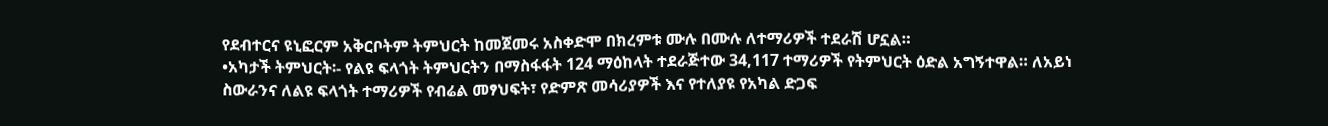የደብተርና ዩኒፎርም አቅርቦትም ትምህርት ከመጀመሩ አስቀድሞ በክረምቱ ሙሉ በሙሉ ለተማሪዎች ተደራሽ ሆኗል።
•አካታች ትምህርት፡- የልዩ ፍላጎት ትምህርትን በማስፋፋት 124 ማዕከላት ተደራጅተው 34,117 ተማሪዎች የትምህርት ዕድል አግኝተዋል። ለአይነ ስውራንና ለልዩ ፍላጎት ተማሪዎች የብሬል መፃህፍት፣ የድምጽ መሳሪያዎች እና የተለያዩ የአካል ድጋፍ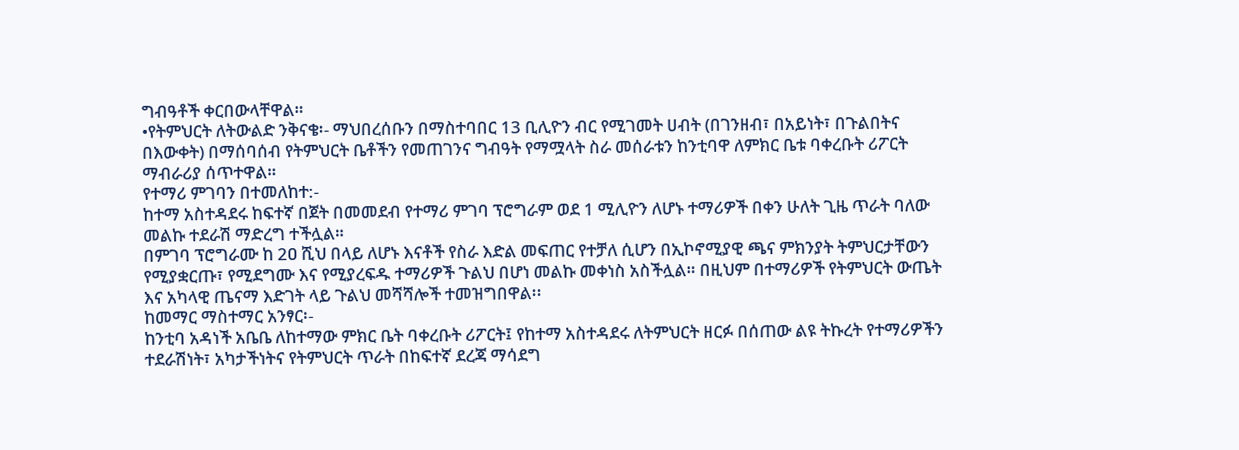ግብዓቶች ቀርበውላቸዋል።
•የትምህርት ለትውልድ ንቅናቄ፡- ማህበረሰቡን በማስተባበር 13 ቢሊዮን ብር የሚገመት ሀብት (በገንዘብ፣ በአይነት፣ በጉልበትና በእውቀት) በማሰባሰብ የትምህርት ቤቶችን የመጠገንና ግብዓት የማሟላት ስራ መሰራቱን ከንቲባዋ ለምክር ቤቱ ባቀረቡት ሪፖርት ማብራሪያ ሰጥተዋል።
የተማሪ ምገባን በተመለከተ:-
ከተማ አስተዳደሩ ከፍተኛ በጀት በመመደብ የተማሪ ምገባ ፕሮግራም ወደ 1 ሚሊዮን ለሆኑ ተማሪዎች በቀን ሁለት ጊዜ ጥራት ባለው መልኩ ተደራሽ ማድረግ ተችሏል።
በምገባ ፕሮግራሙ ከ 2ዐ ሺህ በላይ ለሆኑ እናቶች የስራ እድል መፍጠር የተቻለ ሲሆን በኢኮኖሚያዊ ጫና ምክንያት ትምህርታቸውን የሚያቋርጡ፣ የሚደግሙ እና የሚያረፍዱ ተማሪዎች ጉልህ በሆነ መልኩ መቀነስ አስችሏል። በዚህም በተማሪዎች የትምህርት ውጤት እና አካላዊ ጤናማ እድገት ላይ ጉልህ መሻሻሎች ተመዝግበዋል፡፡
ከመማር ማስተማር አንፃር፡-
ከንቲባ አዳነች አቤቤ ለከተማው ምክር ቤት ባቀረቡት ሪፖርት፤ የከተማ አስተዳደሩ ለትምህርት ዘርፉ በሰጠው ልዩ ትኩረት የተማሪዎችን ተደራሽነት፣ አካታችነትና የትምህርት ጥራት በከፍተኛ ደረጃ ማሳደግ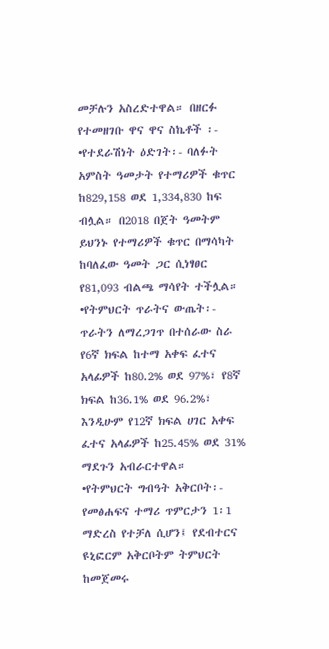መቻሉን አስረድተዋል። በዘርፉ የተመዘገቡ ዋና ዋና ስኬቶች ፡-
•የተደራሽነት ዕድገት፡- ባለፉት አምስት ዓመታት የተማሪዎች ቁጥር ከ829,158 ወደ 1,334,830 ከፍ ብሏል። በ2018 በጀት ዓመትም ይህንኑ የተማሪዎች ቁጥር በማሳካት ከባለፈው ዓመት ጋር ሲነፃፀር የ81,093 ብልጫ ማሳየት ተችሏል።
•የትምህርት ጥራትና ውጤት፡- ጥራትን ለማረጋገጥ በተሰራው ስራ የ6ኛ ክፍል ከተማ አቀፍ ፈተና አላፊዎች ከ80.2% ወደ 97%፣ የ8ኛ ክፍል ከ36.1% ወደ 96.2%፣ እንዲሁም የ12ኛ ክፍል ሀገር አቀፍ ፈተና አላፊዎች ከ25.45% ወደ 31% ማደጉን አብራርተዋል።
•የትምህርት ግብዓት አቅርቦት፡- የመፅሐፍና ተማሪ ጥምርታን 1፡1 ማድረስ የተቻለ ሲሆን፤ የደብተርና ዩኒፎርም አቅርቦትም ትምህርት ከመጀመሩ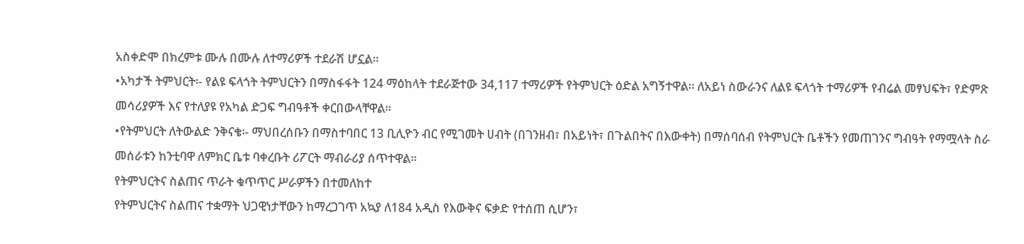አስቀድሞ በክረምቱ ሙሉ በሙሉ ለተማሪዎች ተደራሽ ሆኗል።
•አካታች ትምህርት፡- የልዩ ፍላጎት ትምህርትን በማስፋፋት 124 ማዕከላት ተደራጅተው 34,117 ተማሪዎች የትምህርት ዕድል አግኝተዋል። ለአይነ ስውራንና ለልዩ ፍላጎት ተማሪዎች የብሬል መፃህፍት፣ የድምጽ መሳሪያዎች እና የተለያዩ የአካል ድጋፍ ግብዓቶች ቀርበውላቸዋል።
•የትምህርት ለትውልድ ንቅናቄ፡- ማህበረሰቡን በማስተባበር 13 ቢሊዮን ብር የሚገመት ሀብት (በገንዘብ፣ በአይነት፣ በጉልበትና በእውቀት) በማሰባሰብ የትምህርት ቤቶችን የመጠገንና ግብዓት የማሟላት ስራ መሰራቱን ከንቲባዋ ለምክር ቤቱ ባቀረቡት ሪፖርት ማብራሪያ ሰጥተዋል።
የትምህርትና ስልጠና ጥራት ቁጥጥር ሥራዎችን በተመለከተ
የትምህርትና ስልጠና ተቋማት ህጋዊነታቸውን ከማረጋገጥ አኳያ ለ184 አዲስ የእውቅና ፍቃድ የተሰጠ ሲሆን፣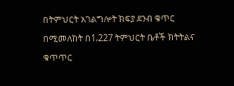በትምህርት አገልግሎት ክፍያ ደንብ ቁጥር በሚመለከት በ1‚227 ትምህርት ቤቶች ክትትልና ቁጥጥር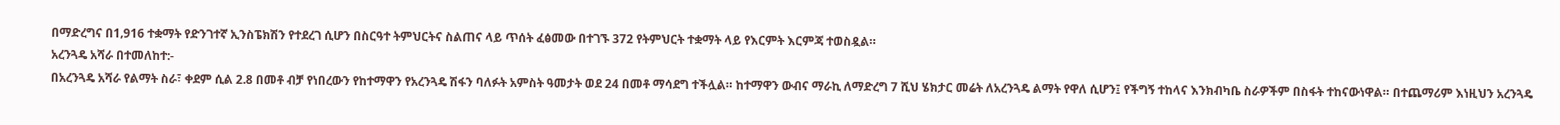በማድረግና በ1‚916 ተቋማት የድንገተኛ ኢንስፔክሽን የተደረገ ሲሆን በስርዓተ ትምህርትና ስልጠና ላይ ጥሰት ፈፅመው በተገኙ 372 የትምህርት ተቋማት ላይ የእርምት እርምጃ ተወስዷል።
አረንጓዴ አሻራ በተመለከተ:-
በአረንጓዴ አሻራ የልማት ስራ፣ ቀደም ሲል 2.8 በመቶ ብቻ የነበረውን የከተማዋን የአረንጓዴ ሽፋን ባለፉት አምስት ዓመታት ወደ 24 በመቶ ማሳደግ ተችሏል። ከተማዋን ውብና ማራኪ ለማድረግ 7 ሺህ ሄክታር መሬት ለአረንጓዴ ልማት የዋለ ሲሆን፤ የችግኝ ተከላና እንክብካቤ ስራዎችም በስፋት ተከናውነዋል። በተጨማሪም እነዚህን አረንጓዴ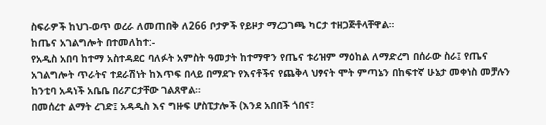ስፍራዎች ከህገ-ወጥ ወረራ ለመጠበቅ ለ266 ቦታዎች የይዞታ ማረጋገጫ ካርታ ተዘጋጅቶላቸዋል።
ከጤና አገልግሎት በተመለከተ:-
የአዲስ አበባ ከተማ አስተዳደር ባለፉት አምስት ዓመታት ከተማዋን የጤና ቱሪዝም ማዕከል ለማድረግ በሰራው ስራ፤ የጤና አገልግሎት ጥራትና ተደራሽነት ከእጥፍ በላይ በማደጉ የእናቶችና የጨቅላ ህፃናት ሞት ምጣኔን በከፍተኛ ሁኔታ መቀነስ መቻሉን ከንቲባ አዳነች አቤቤ በሪፖርታቸው ገልጸዋል።
በመሰረተ ልማት ረገድ፤ አዳዲስ እና ግዙፍ ሆስፒታሎች (እንደ አበበች ጎበና፣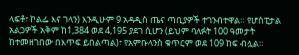ላፍቶ፣ ኮልፌ እና ገላን) እንዲሁም 9 አዳዲስ ጤና ጣቢያዎች ተገንብተዋል። የሆስፒታል አልጋዎች አቅም ከ1,384 ወደ 4,195 ያደገ ሲሆን (ይህም ባለፉት 100 ዓመታት ከተመዘገበው በእጥፍ ይበልጣል)፣ የአምቡላንስ ቁጥርም ወደ 109 ከፍ ብሏል።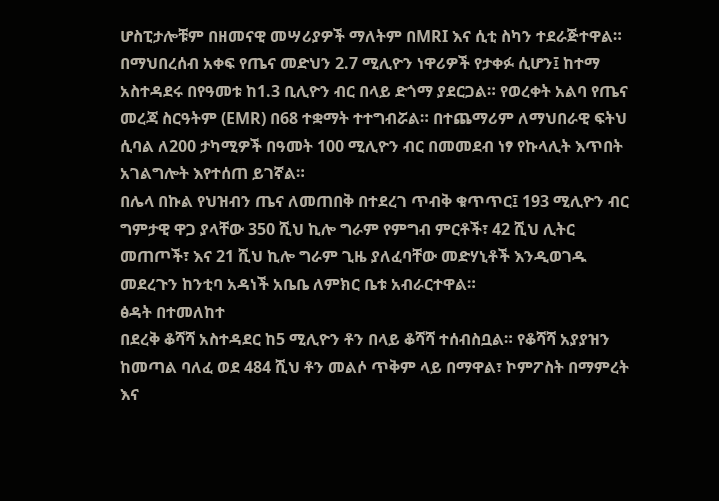ሆስፒታሎቹም በዘመናዊ መሣሪያዎች ማለትም በMRI እና ሲቲ ስካን ተደራጅተዋል።
በማህበረሰብ አቀፍ የጤና መድህን 2.7 ሚሊዮን ነዋሪዎች የታቀፉ ሲሆን፤ ከተማ አስተዳደሩ በየዓመቱ ከ1.3 ቢሊዮን ብር በላይ ድጎማ ያደርጋል። የወረቀት አልባ የጤና መረጃ ስርዓትም (EMR) በ68 ተቋማት ተተግብሯል። በተጨማሪም ለማህበራዊ ፍትህ ሲባል ለ200 ታካሚዎች በዓመት 100 ሚሊዮን ብር በመመደብ ነፃ የኩላሊት እጥበት አገልግሎት እየተሰጠ ይገኛል።
በሌላ በኩል የህዝብን ጤና ለመጠበቅ በተደረገ ጥብቅ ቁጥጥር፤ 193 ሚሊዮን ብር ግምታዊ ዋጋ ያላቸው 350 ሺህ ኪሎ ግራም የምግብ ምርቶች፣ 42 ሺህ ሊትር መጠጦች፣ እና 21 ሺህ ኪሎ ግራም ጊዜ ያለፈባቸው መድሃኒቶች እንዲወገዱ መደረጉን ከንቲባ አዳነች አቤቤ ለምክር ቤቱ አብራርተዋል።
ፅዳት በተመለከተ
በደረቅ ቆሻሻ አስተዳደር ከ5 ሚሊዮን ቶን በላይ ቆሻሻ ተሰብስቧል። የቆሻሻ አያያዝን ከመጣል ባለፈ ወደ 484 ሺህ ቶን መልሶ ጥቅም ላይ በማዋል፣ ኮምፖስት በማምረት እና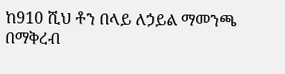ከ910 ሺህ ቶን በላይ ለኃይል ማመንጫ በማቅረብ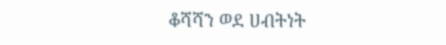ቆሻሻን ወደ ሀብትነት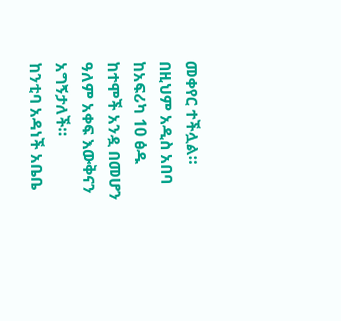መቀየር ተችሏል። በዚህም አዲስ አበባ ከአፍሪካ 10 ፅዱ ከተሞች አንዷ በመሆን ዓለም አቀፍ እውቅናን አግኝታለች።
ከንቲባ አዳነች አቤቤ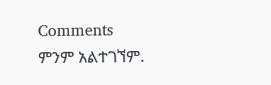Comments
ምንም አልተገኘም.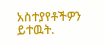አስተያየቶችዎን ይተዉት.